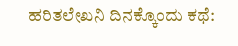ಹರಿತಲೇಖನಿ ದಿನಕ್ಕೊಂದು ಕಥೆ: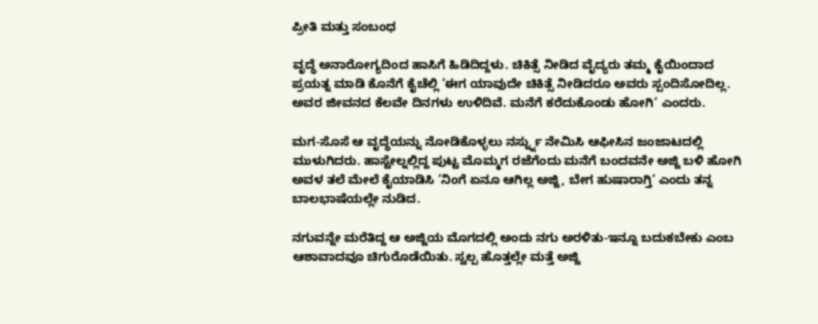ಪ್ರೀತಿ ಮತ್ತು ಸಂಬಂಧ

ವೃದ್ಧೆ ಅನಾರೋಗ್ಯದಿಂದ ಹಾಸಿಗೆ ಹಿಡಿದಿದ್ದಳು. ಚಿಕಿತ್ಸೆ ನೀಡಿದ ವೈದ್ಯರು ತಮ್ಮ ಕೈಯಿಂದಾದ ಪ್ರಯತ್ನ ಮಾಡಿ ಕೊನೆಗೆ ಕೈಚೆಲ್ಲಿ ‘ಈಗ ಯಾವುದೇ ಚಿಕಿತ್ಸೆ ನೀಡಿದರೂ ಅವರು ಸ್ಪಂದಿಸೋದಿಲ್ಲ. ಅವರ ಜೀವನದ ಕೆಲವೇ ದಿನಗಳು ಉಳಿದಿವೆ. ಮನೆಗೆ ಕರೆದುಕೊಂಡು ಹೋಗಿ‘ ಎಂದರು.

ಮಗ-ಸೊಸೆ ಆ ವೃದ್ಧೆಯನ್ನು ನೋಡಿಕೊಳ್ಳಲು ನರ್ಸ್ನ್ನು ನೇಮಿಸಿ ಆಫೀಸಿನ ಜಂಜಾಟದಲ್ಲಿ ಮುಳುಗಿದರು. ಹಾಸ್ಟೇಲ್ನಲ್ಲಿದ್ದ ಪುಟ್ಟ ಮೊಮ್ಮಗ ರಜೆಗೆಂದು ಮನೆಗೆ ಬಂದವನೇ ಅಜ್ಜಿ ಬಳಿ ಹೋಗಿ ಅವಳ ತಲೆ ಮೇಲೆ ಕೈಯಾಡಿಸಿ ‘ನಿಂಗೆ ಏನೂ ಆಗಿಲ್ಲ ಅಜ್ಜಿ, ಬೇಗ ಹುಷಾರಾಗ್ತಿ‘ ಎಂದು ತನ್ನ ಬಾಲಭಾಷೆಯಲ್ಲೇ ನುಡಿದ.

ನಗುವನ್ನೇ ಮರೆತಿದ್ದ ಆ ಅಜ್ಜಿಯ ಮೊಗದಲ್ಲಿ ಅಂದು ನಗು ಅರಳಿತು-ಇನ್ನೂ ಬದುಕಬೇಕು ಎಂಬ ಆಶಾವಾದವೂ ಚಿಗುರೊಡೆಯಿತು. ಸ್ವಲ್ಪ ಹೊತ್ತಲ್ಲೇ ಮತ್ತೆ ಅಜ್ಜಿ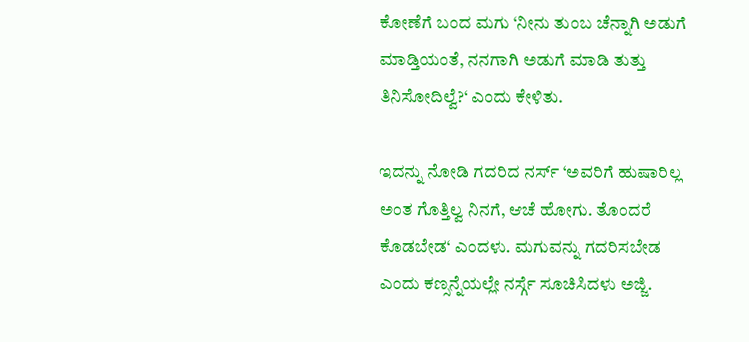ಕೋಣೆಗೆ ಬಂದ ಮಗು ‘ನೀನು ತುಂಬ ಚೆನ್ನಾಗಿ ಅಡುಗೆ ಮಾಡ್ತಿಯಂತೆ, ನನಗಾಗಿ ಅಡುಗೆ ಮಾಡಿ ತುತ್ತು ತಿನಿಸೋದಿಲ್ವೆ?‘ ಎಂದು ಕೇಳಿತು.

ಇದನ್ನು ನೋಡಿ ಗದರಿದ ನರ್ಸ್ ‘ಅವರಿಗೆ ಹುಷಾರಿಲ್ಲ ಅಂತ ಗೊತ್ತಿಲ್ವ ನಿನಗೆ, ಆಚೆ ಹೋಗು. ತೊಂದರೆ ಕೊಡಬೇಡ‘ ಎಂದಳು. ಮಗುವನ್ನು ಗದರಿಸಬೇಡ ಎಂದು ಕಣ್ಸನ್ನೆಯಲ್ಲೇ ನರ್ಸ್ಗೆ ಸೂಚಿಸಿದಳು ಅಜ್ಜಿ.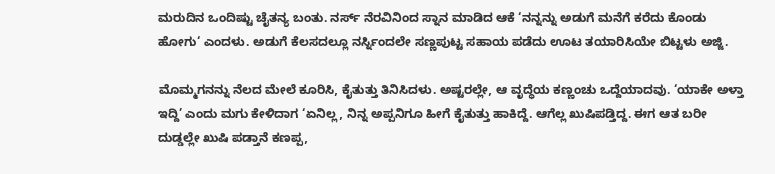ಮರುದಿನ ಒಂದಿಷ್ಟು ಚೈತನ್ಯ ಬಂತು. ನರ್ಸ್ ನೆರವಿನಿಂದ ಸ್ನಾನ ಮಾಡಿದ ಆಕೆ ‘ನನ್ನನ್ನು ಅಡುಗೆ ಮನೆಗೆ ಕರೆದು ಕೊಂಡು ಹೋಗು‘ ಎಂದಳು. ಅಡುಗೆ ಕೆಲಸದಲ್ಲೂ ನರ್ಸ್ನಿಂದಲೇ ಸಣ್ಣಪುಟ್ಟ ಸಹಾಯ ಪಡೆದು ಊಟ ತಯಾರಿಸಿಯೇ ಬಿಟ್ಟಳು ಅಜ್ಜಿ.

ಮೊಮ್ಮಗನನ್ನು ನೆಲದ ಮೇಲೆ ಕೂರಿಸಿ, ಕೈತುತ್ತು ತಿನಿಸಿದಳು. ಅಷ್ಟರಲ್ಲೇ, ಆ ವೃದ್ಧೆಯ ಕಣ್ಣಂಚು ಒದ್ದೆಯಾದವು. ‘ಯಾಕೇ ಅಳ್ತಾ ಇದ್ದಿ’ ಎಂದು ಮಗು ಕೇಳಿದಾಗ ‘ಏನಿಲ್ಲ, ನಿನ್ನ ಅಪ್ಪನಿಗೂ ಹೀಗೆ ಕೈತುತ್ತು ಹಾಕಿದ್ದೆ. ಆಗೆಲ್ಲ ಖುಷಿಪಡ್ತಿದ್ದ. ಈಗ ಆತ ಬರೀ ದುಡ್ಡಲ್ಲೇ ಖುಷಿ ಪಡ್ತಾನೆ ಕಣಪ್ಪ,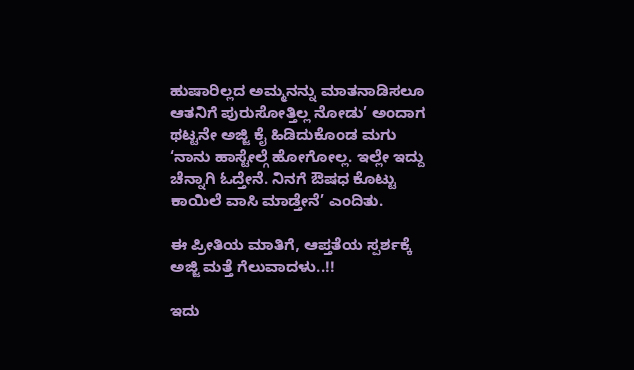ಹುಷಾರಿಲ್ಲದ ಅಮ್ಮನನ್ನು ಮಾತನಾಡಿಸಲೂ ಆತನಿಗೆ ಪುರುಸೋತ್ತಿಲ್ಲ ನೋಡು’ ಅಂದಾಗ ಥಟ್ಟನೇ ಅಜ್ಜಿ ಕೈ ಹಿಡಿದುಕೊಂಡ ಮಗು ‘ನಾನು ಹಾಸ್ಟೇಲ್ಗೆ ಹೋಗೋಲ್ಲ. ಇಲ್ಲೇ ಇದ್ದು ಚೆನ್ನಾಗಿ ಓದ್ತೇನೆ. ನಿನಗೆ ಔಷಧ ಕೊಟ್ಟು ಕಾಯಿಲೆ ವಾಸಿ ಮಾಡ್ತೇನೆ’ ಎಂದಿತು.

ಈ ಪ್ರೀತಿಯ ಮಾತಿಗೆ, ಆಪ್ತತೆಯ ಸ್ಪರ್ಶಕ್ಕೆ ಅಜ್ಜಿ ಮತ್ತೆ ಗೆಲುವಾದಳು..!!

ಇದು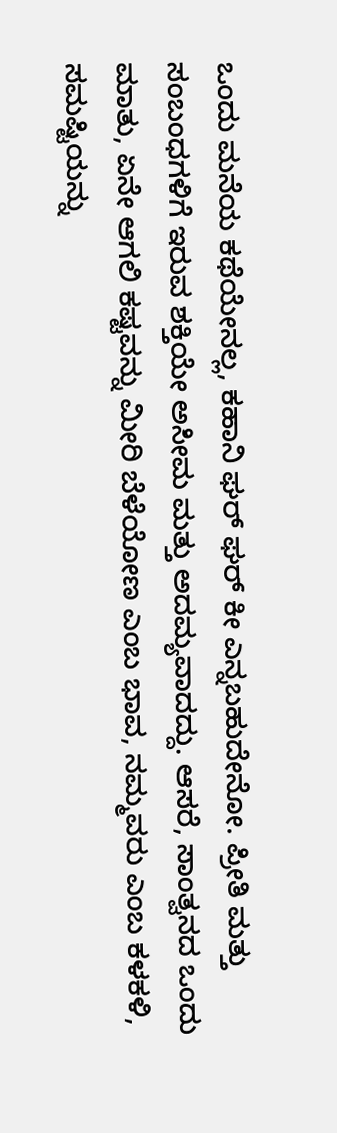ಒಂದು ಮನೆಯ ಕಥೆಯೇನಲ್ಲ, ಕಹಾನಿ ಘರ್ ಘರ್ ಕೀ ಎನ್ನಬಹುದೇನೋ. ಪ್ರೀತಿ ಮತ್ತು ಸಂಬಂಧಗಳಿಗೆ ಇರುವ ಶಕ್ತಿಯೇ ಅಸೀಮ ಮತ್ತು ಅದಮ್ಯವಾದದ್ದು. ಆಸರೆ, ಸಾಂತ್ವನದ ಒಂದು ಮಾತು, ಏನೇ ಆಗಲಿ ಕಷ್ಟವನ್ನು ಮೀರಿ ಬೆಳೆಯೋಣ ಎಂಬ ಭಾವ, ನಮ್ಮವರು ಎಂಬ ಕಳಕಳಿ, ಸಮಷ್ಟಿಯನ್ನು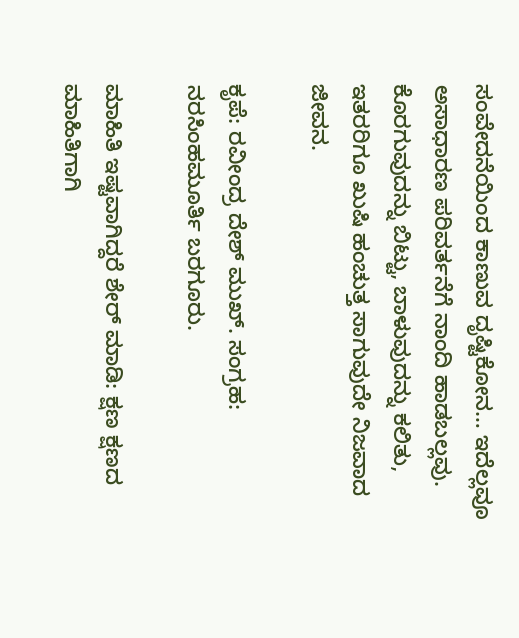ಸಂವೇದನೆಯಿಂದ ಕಾಣುವ ದೃಷ್ಟಿಕೋನ… ಇದೆಲ್ಲವೂ ಅಸಾಧಾರಣ ಪರಿವರ್ತನೆಗೆ ನಾಂದಿ ಹಾಡಬಲ್ಲವು. ಕೊರಗುವುದನ್ನು ಬಿಟ್ಟು, ಬಾಳುವುದನ್ನು ಕಲಿತು, ಇತರರಿಗೂ ಖುಷಿ ಹಂಚುತ್ತ ಸಾಗುವುದೇ ನಿಜವಾದ ಜೀವನ.

ಕೃಪೆ: ರವೀಂದ್ರ ದೇಶ್ ಮುಖ್. ಸಂಗ್ರಹ: ನರಸಿಂಹಮೂರ್ತಿ ಬರಗೂರು.

ಮಾಹಿತಿ ಇಷ್ಟವಾಗಿದ್ದರೆ ಶೇರ್ ಮಾಡಿ: ಕ್ಷಣ ಕ್ಷಣದ ಮಾಹಿತಿಗಾಗಿ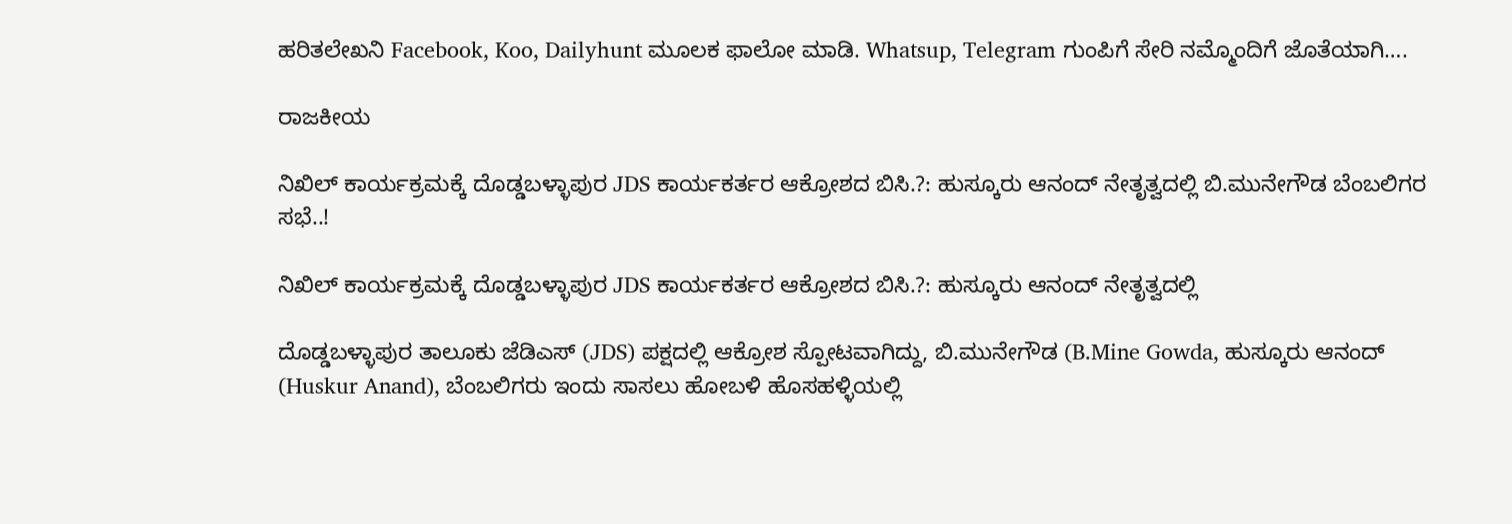ಹರಿತಲೇಖನಿ Facebook, Koo, Dailyhunt ಮೂಲಕ ಫಾಲೋ ಮಾಡಿ. Whatsup, Telegram ಗುಂಪಿಗೆ ಸೇರಿ ನಮ್ಮೊಂದಿಗೆ ಜೊತೆಯಾಗಿ….

ರಾಜಕೀಯ

ನಿಖಿಲ್ ಕಾರ್ಯಕ್ರಮಕ್ಕೆ ದೊಡ್ಡಬಳ್ಳಾಪುರ JDS ಕಾರ್ಯಕರ್ತರ ಆಕ್ರೋಶದ ಬಿಸಿ.?: ಹುಸ್ಕೂರು ಆನಂದ್ ನೇತೃತ್ವದಲ್ಲಿ ಬಿ.ಮುನೇಗೌಡ ಬೆಂಬಲಿಗರ ಸಭೆ..!

ನಿಖಿಲ್ ಕಾರ್ಯಕ್ರಮಕ್ಕೆ ದೊಡ್ಡಬಳ್ಳಾಪುರ JDS ಕಾರ್ಯಕರ್ತರ ಆಕ್ರೋಶದ ಬಿಸಿ.?: ಹುಸ್ಕೂರು ಆನಂದ್ ನೇತೃತ್ವದಲ್ಲಿ

ದೊಡ್ಡಬಳ್ಳಾಪುರ ತಾಲೂಕು ಜೆಡಿಎಸ್ (JDS) ಪಕ್ಷದಲ್ಲಿ ಆಕ್ರೋಶ ಸ್ಪೋಟವಾಗಿದ್ದು, ಬಿ.ಮುನೇಗೌಡ (B.Mine Gowda, ಹುಸ್ಕೂರು ಆನಂದ್ (Huskur Anand), ಬೆಂಬಲಿಗರು ಇಂದು ಸಾಸಲು ಹೋಬಳಿ ಹೊಸಹಳ್ಳಿಯಲ್ಲಿ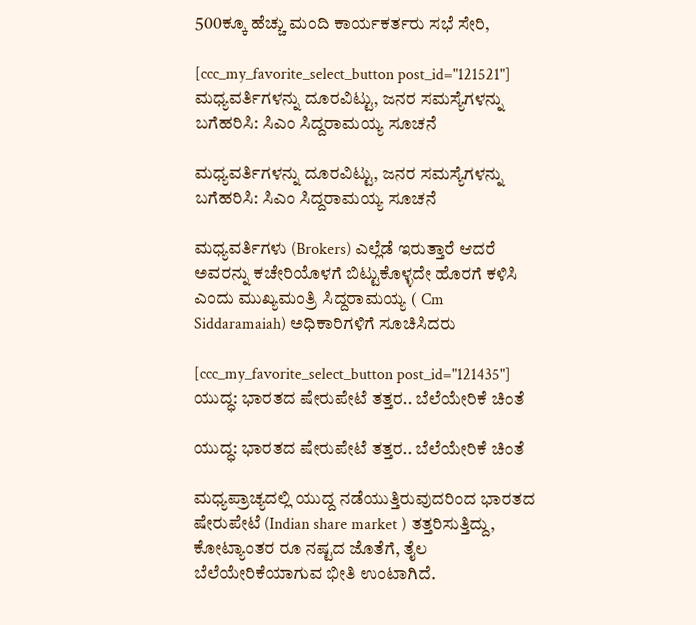500ಕ್ಕೂ ಹೆಚ್ಚು ಮಂದಿ ಕಾರ್ಯಕರ್ತರು ಸಭೆ ಸೇರಿ,

[ccc_my_favorite_select_button post_id="121521"]
ಮಧ್ಯವರ್ತಿಗಳನ್ನು ದೂರವಿಟ್ಟು, ಜನರ ಸಮಸ್ಯೆಗಳನ್ನು ಬಗೆಹರಿಸಿ: ಸಿಎಂ ಸಿದ್ದರಾಮಯ್ಯ ಸೂಚನೆ

ಮಧ್ಯವರ್ತಿಗಳನ್ನು ದೂರವಿಟ್ಟು, ಜನರ ಸಮಸ್ಯೆಗಳನ್ನು ಬಗೆಹರಿಸಿ: ಸಿಎಂ ಸಿದ್ದರಾಮಯ್ಯ ಸೂಚನೆ

ಮಧ್ಯವರ್ತಿಗಳು (Brokers) ಎಲ್ಲೆಡೆ ಇರುತ್ತಾರೆ ಆದರೆ ಅವರನ್ನು ಕಚೇರಿಯೊಳಗೆ ಬಿಟ್ಟುಕೊಳ್ಳದೇ ಹೊರಗೆ ಕಳಿಸಿ ಎಂದು ಮುಖ್ಯಮಂತ್ರಿ ಸಿದ್ದರಾಮಯ್ಯ ( Cm Siddaramaiah) ಅಧಿಕಾರಿಗಳಿಗೆ ಸೂಚಿಸಿದರು

[ccc_my_favorite_select_button post_id="121435"]
ಯುದ್ಧ: ಭಾರತದ ಷೇರುಪೇಟೆ ತತ್ತರ.. ಬೆಲೆಯೇರಿಕೆ ಚಿಂತೆ

ಯುದ್ಧ: ಭಾರತದ ಷೇರುಪೇಟೆ ತತ್ತರ.. ಬೆಲೆಯೇರಿಕೆ ಚಿಂತೆ

ಮಧ್ಯಪ್ರಾಚ್ಯದಲ್ಲಿ ಯುದ್ದ ನಡೆಯುತ್ತಿರುವುದರಿಂದ ಭಾರತದ ಷೇರುಪೇಟೆ (Indian share market ) ತತ್ತರಿಸುತ್ತಿದ್ದು, ಕೋಟ್ಯಾಂತರ ರೂ ನಷ್ಟದ ಜೊತೆಗೆ, ತೈಲ ಬೆಲೆಯೇರಿಕೆಯಾಗುವ ಭೀತಿ ಉಂಟಾಗಿದೆ.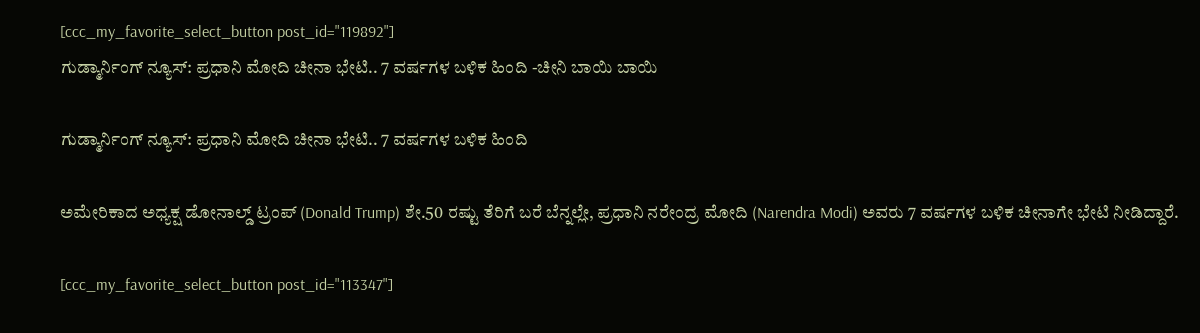[ccc_my_favorite_select_button post_id="119892"]
ಗುಡ್ಮಾರ್ನಿಂಗ್ ನ್ಯೂಸ್: ಪ್ರಧಾನಿ ಮೋದಿ ಚೀನಾ ಭೇಟಿ.. 7 ವರ್ಷಗಳ ಬಳಿಕ ಹಿಂದಿ -ಚೀನಿ ಬಾಯಿ ಬಾಯಿ

ಗುಡ್ಮಾರ್ನಿಂಗ್ ನ್ಯೂಸ್: ಪ್ರಧಾನಿ ಮೋದಿ ಚೀನಾ ಭೇಟಿ.. 7 ವರ್ಷಗಳ ಬಳಿಕ ಹಿಂದಿ

ಅಮೇರಿಕಾದ ಅಧ್ಯಕ್ಷ ಡೋನಾಲ್ಡ್ ಟ್ರಂಪ್ (Donald Trump) ಶೇ.50 ರಷ್ಟು ತೆರಿಗೆ ಬರೆ ಬೆನ್ನಲ್ಲೇ, ಪ್ರಧಾನಿ ನರೇಂದ್ರ ಮೋದಿ (Narendra Modi) ಅವರು 7 ವರ್ಷಗಳ ಬಳಿಕ ಚೀನಾಗೇ ಭೇಟಿ ನೀಡಿದ್ದಾರೆ.

[ccc_my_favorite_select_button post_id="113347"]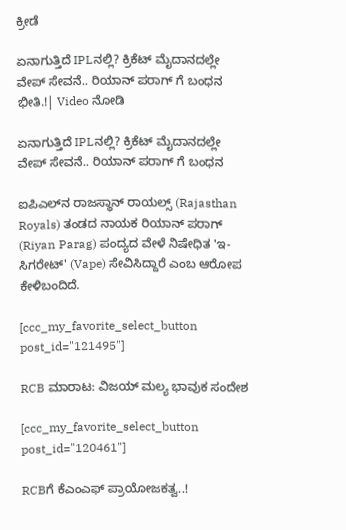ಕ್ರೀಡೆ

ಏನಾಗುತ್ತಿದೆ IPLನಲ್ಲಿ? ಕ್ರಿಕೆಟ್ ಮೈದಾನದಲ್ಲೇ ವೇಪ್ ಸೇವನೆ.. ರಿಯಾನ್ ಪರಾಗ್ ಗೆ ಬಂಧನ ಭೀತಿ.!| Video ನೋಡಿ

ಏನಾಗುತ್ತಿದೆ IPLನಲ್ಲಿ? ಕ್ರಿಕೆಟ್ ಮೈದಾನದಲ್ಲೇ ವೇಪ್ ಸೇವನೆ.. ರಿಯಾನ್ ಪರಾಗ್ ಗೆ ಬಂಧನ

ಐಪಿಎಲ್‌ನ ರಾಜಸ್ಥಾನ್ ರಾಯಲ್ಸ್ (Rajasthan Royals) ತಂಡದ ನಾಯಕ ರಿಯಾನ್ ಪರಾಗ್ (Riyan Parag) ಪಂದ್ಯದ ವೇಳೆ ನಿಷೇಧಿತ 'ಇ-ಸಿಗರೇಟ್' (Vape) ಸೇವಿಸಿದ್ದಾರೆ ಎಂಬ ಆರೋಪ ಕೇಳಿಬಂದಿದೆ.

[ccc_my_favorite_select_button post_id="121495"]

RCB ಮಾರಾಟ: ವಿಜಯ್ ಮಲ್ಯ ಭಾವುಕ ಸಂದೇಶ

[ccc_my_favorite_select_button post_id="120461"]

RCBಗೆ ಕೆಎಂಎಫ್ ಪ್ರಾಯೋಜಕತ್ವ..!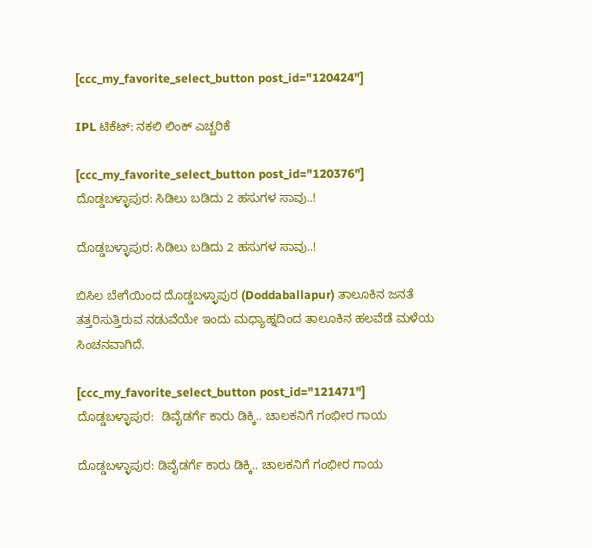[ccc_my_favorite_select_button post_id="120424"]

IPL ಟಿಕೆಟ್: ನಕಲಿ ಲಿಂಕ್ ಎಚ್ಚರಿಕೆ

[ccc_my_favorite_select_button post_id="120376"]
ದೊಡ್ಡಬಳ್ಳಾಪುರ: ಸಿಡಿಲು ಬಡಿದು 2 ಹಸುಗಳ ಸಾವು..!

ದೊಡ್ಡಬಳ್ಳಾಪುರ: ಸಿಡಿಲು ಬಡಿದು 2 ಹಸುಗಳ ಸಾವು..!

ಬಿಸಿಲ ಬೇಗೆಯಿಂದ ದೊಡ್ಡಬಳ್ಳಾಪುರ (Doddaballapur) ತಾಲೂಕಿನ ಜನತೆ ತತ್ತರಿಸುತ್ತಿರುವ ನಡುವೆಯೇ ಇಂದು ಮಧ್ಯಾಹ್ನದಿಂದ ತಾಲೂಕಿನ ಹಲವೆಡೆ ಮಳೆಯ ಸಿಂಚನವಾಗಿದೆ.

[ccc_my_favorite_select_button post_id="121471"]
ದೊಡ್ಡಬಳ್ಳಾಪುರ:  ಡಿವೈಡರ್ಗೆ ಕಾರು ಡಿಕ್ಕಿ.. ಚಾಲಕನಿಗೆ ಗಂಭೀರ ಗಾಯ

ದೊಡ್ಡಬಳ್ಳಾಪುರ: ಡಿವೈಡರ್ಗೆ ಕಾರು ಡಿಕ್ಕಿ.. ಚಾಲಕನಿಗೆ ಗಂಭೀರ ಗಾಯ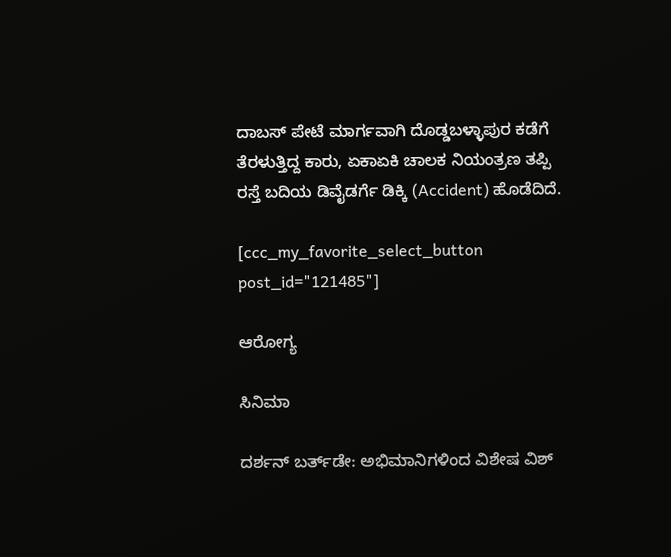ದಾಬಸ್ ಪೇಟೆ ಮಾರ್ಗವಾಗಿ ದೊಡ್ಡಬಳ್ಳಾಪುರ ಕಡೆಗೆ ತೆರಳುತ್ತಿದ್ದ ಕಾರು, ಏಕಾಏಕಿ ಚಾಲಕ ನಿಯಂತ್ರಣ ತಪ್ಪಿ ರಸ್ತೆ ಬದಿಯ ಡಿವೈಡರ್ಗೆ ಡಿಕ್ಕಿ (Accident) ಹೊಡೆದಿದೆ.

[ccc_my_favorite_select_button post_id="121485"]

ಆರೋಗ್ಯ

ಸಿನಿಮಾ

ದರ್ಶನ್ ಬರ್ತ್‌ಡೇ: ಅಭಿಮಾನಿಗಳಿಂದ ವಿಶೇಷ ವಿಶ್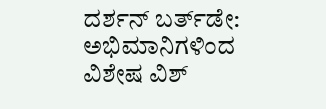ದರ್ಶನ್ ಬರ್ತ್‌ಡೇ: ಅಭಿಮಾನಿಗಳಿಂದ ವಿಶೇಷ ವಿಶ್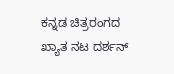ಕನ್ನಡ ಚಿತ್ರರಂಗದ ಖ್ಯಾತ ನಟ ದರ್ಶನ್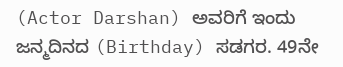(Actor Darshan) ಅವರಿಗೆ ಇಂದು ಜನ್ಮದಿನದ (Birthday) ಸಡಗರ. 49ನೇ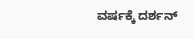ವರ್ಷಕ್ಕೆ ದರ್ಶನ್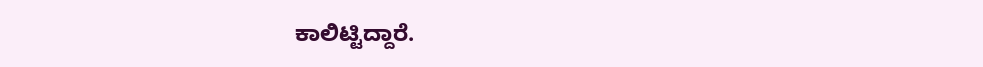ಕಾಲಿಟ್ಟಿದ್ದಾರೆ.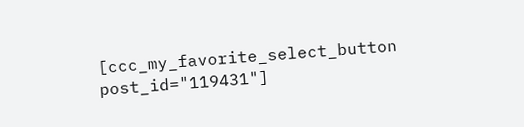[ccc_my_favorite_select_button post_id="119431"]